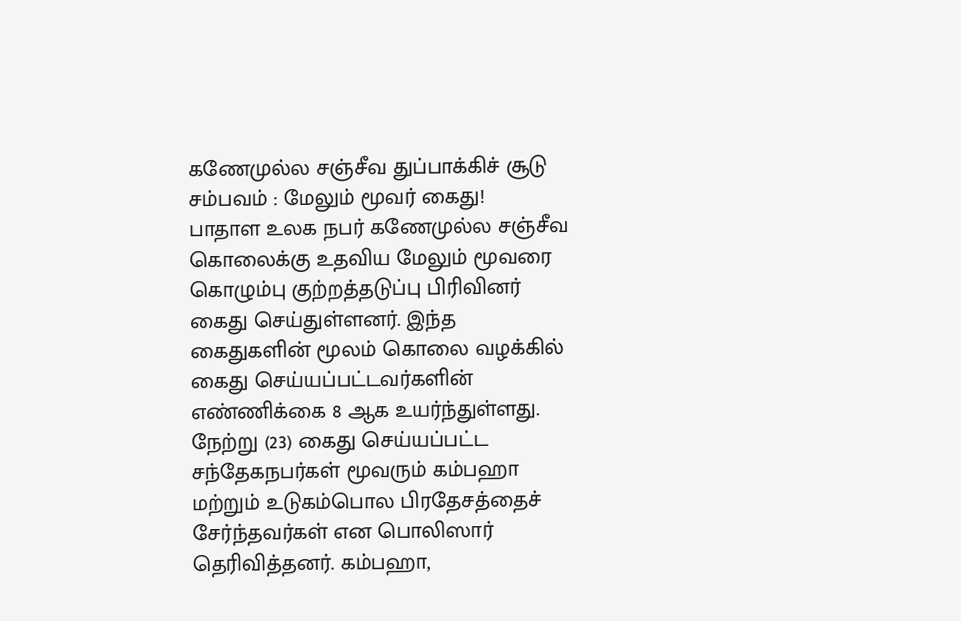கணேமுல்ல சஞ்சீவ துப்பாக்கிச் சூடு சம்பவம் : மேலும் மூவர் கைது!
பாதாள உலக நபர் கணேமுல்ல சஞ்சீவ கொலைக்கு உதவிய மேலும் மூவரை கொழும்பு குற்றத்தடுப்பு பிரிவினர் கைது செய்துள்ளனர். இந்த கைதுகளின் மூலம் கொலை வழக்கில் கைது செய்யப்பட்டவர்களின் எண்ணிக்கை 8 ஆக உயர்ந்துள்ளது. நேற்று (23) கைது செய்யப்பட்ட சந்தேகநபர்கள் மூவரும் கம்பஹா மற்றும் உடுகம்பொல பிரதேசத்தைச் சேர்ந்தவர்கள் என பொலிஸார் தெரிவித்தனர். கம்பஹா,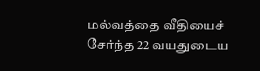மல்வத்தை வீதியைச் சேர்ந்த 22 வயதுடைய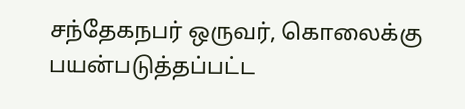சந்தேகநபர் ஒருவர், கொலைக்கு பயன்படுத்தப்பட்ட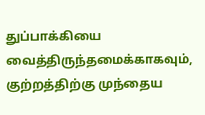துப்பாக்கியை வைத்திருந்தமைக்காகவும், குற்றத்திற்கு முந்தைய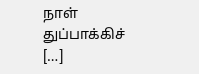நாள் துப்பாக்கிச் […]